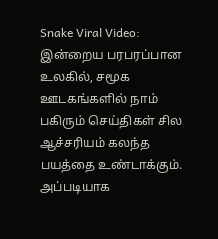Snake Viral Video: இன்றைய பரபரப்பான உலகில், சமூக ஊடகங்களில் நாம் பகிரும் செய்திகள் சில ஆச்சரியம் கலந்த பயத்தை உண்டாக்கும். அப்படியாக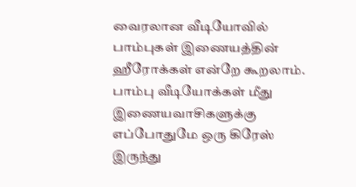வைரலான வீடியோவில் பாம்புகள் இணையத்தின் ஹீரோக்கள் என்றே கூறலாம். பாம்பு வீடியோக்கள் மீது இணையவாசிகளுக்கு எப்போதுமே ஒரு கிரேஸ் இருந்து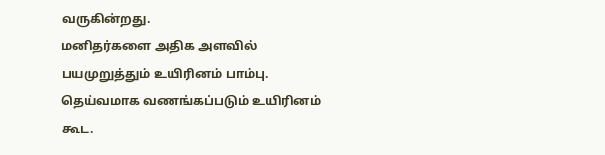வருகின்றது.
மனிதர்களை அதிக அளவில் பயமுறுத்தும் உயிரினம் பாம்பு. தெய்வமாக வணங்கப்படும் உயிரினம் கூட.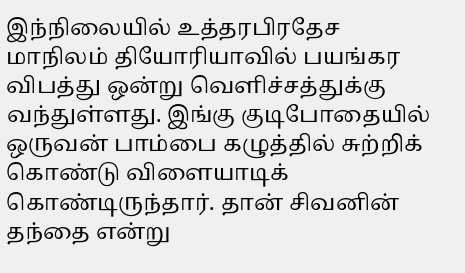இந்நிலையில் உத்தரபிரதேச மாநிலம் தியோரியாவில் பயங்கர விபத்து ஒன்று வெளிச்சத்துக்கு வந்துள்ளது. இங்கு குடிபோதையில் ஒருவன் பாம்பை கழுத்தில் சுற்றிக் கொண்டு விளையாடிக் கொண்டிருந்தார். தான் சிவனின் தந்தை என்று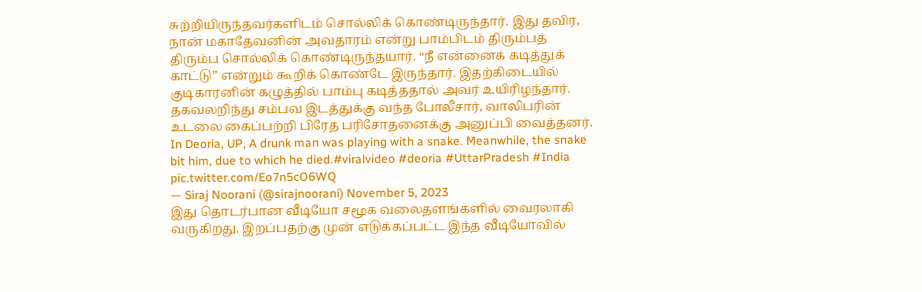சுற்றியிருந்தவர்களிடம் சொல்லிக் கொண்டிருந்தார். இது தவிர, நான் மகாதேவனின் அவதாரம் என்று பாம்பிடம் திரும்பத் திரும்ப சொல்லிக் கொண்டிருந்தயார். “நீ என்னைக் கடித்துக் காட்டு” என்றும் கூறிக் கொண்டே இருந்தார். இதற்கிடையில் குடிகாரனின் கழுத்தில் பாம்பு கடித்ததால் அவர் உயிரிழந்தார். தகவலறிந்து சம்பவ இடத்துக்கு வந்த போலீசார், வாலிபரின் உடலை கைப்பற்றி பிரேத பரிசோதனைக்கு அனுப்பி வைத்தனர்.
In Deoria, UP, A drunk man was playing with a snake. Meanwhile, the snake bit him, due to which he died.#viralvideo #deoria #UttarPradesh #India pic.twitter.com/Eo7n5cO6WQ
— Siraj Noorani (@sirajnoorani) November 5, 2023
இது தொடர்பான வீடியோ சமூக வலைதளங்களில் வைரலாகி வருகிறது. இறப்பதற்கு முன் எடுக்கப்பட்ட இந்த வீடியோவில்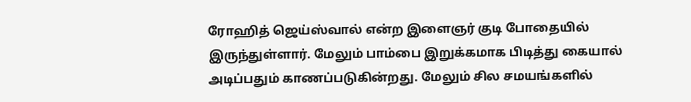ரோஹித் ஜெய்ஸ்வால் என்ற இளைஞர் குடி போதையில் இருந்துள்ளார். மேலும் பாம்பை இறுக்கமாக பிடித்து கையால் அடிப்பதும் காணப்படுகின்றது. மேலும் சில சமயங்களில்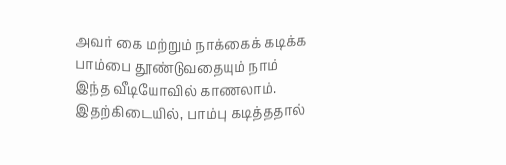அவர் கை மற்றும் நாக்கைக் கடிக்க பாம்பை தூண்டுவதையும் நாம் இந்த வீடியோவில் காணலாம். இதற்கிடையில், பாம்பு கடித்ததால்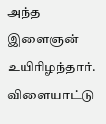அந்த இளைஞன் உயிரிழந்தார். விளையாட்டு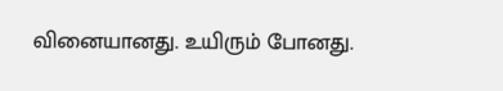வினையானது. உயிரும் போனது.